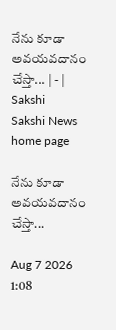నేను కూడా అవయవదానం చేస్తా... | - | Sakshi
Sakshi News home page

నేను కూడా అవయవదానం చేస్తా...

Aug 7 2026 1:08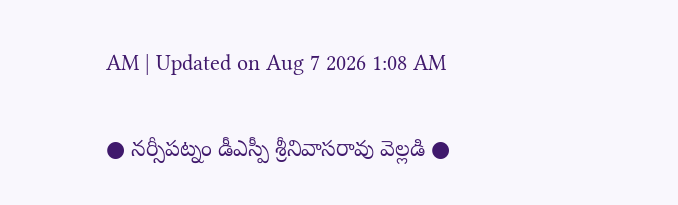AM | Updated on Aug 7 2026 1:08 AM

● నర్సీపట్నం డీఎస్పీ శ్రీనివాసరావు వెల్లడి ●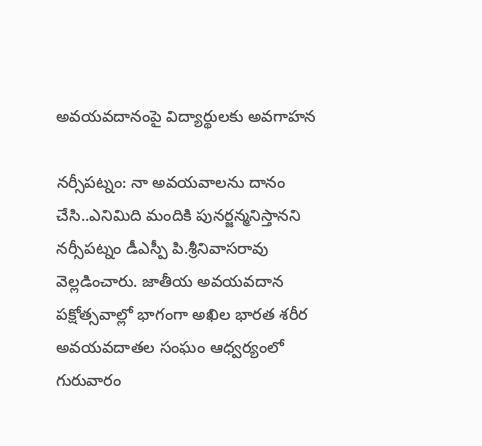అవయవదానంపై విద్యార్థులకు అవగాహన

నర్సీపట్నం: నా అవయవాలను దానం చేసి..ఎనిమిది మందికి పునర్జన్మనిస్తానని నర్సీపట్నం డీఎస్పీ పి.శ్రీనివాసరావు వెల్లడించారు. జాతీయ అవయవదాన పక్షోత్సవాల్లో భాగంగా అఖిల భారత శరీర అవయవదాతల సంఘం ఆధ్వర్యంలో గురువారం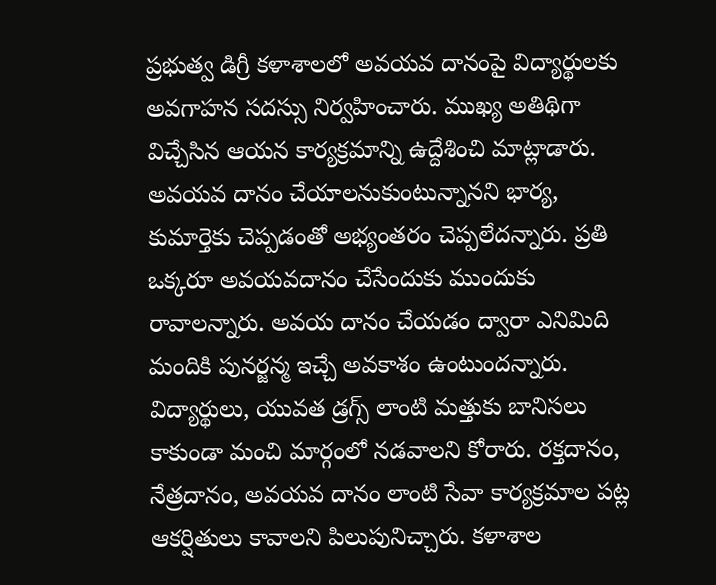ప్రభుత్వ డిగ్రీ కళాశాలలో అవయవ దానంపై విద్యార్థులకు అవగాహన సదస్సు నిర్వహించారు. ముఖ్య అతిథిగా విచ్చేసిన ఆయన కార్యక్రమాన్ని ఉద్దేశించి మాట్లాడారు. అవయవ దానం చేయాలనుకుంటున్నానని భార్య, కుమార్తెకు చెప్పడంతో అభ్యంతరం చెప్పలేదన్నారు. ప్రతి ఒక్కరూ అవయవదానం చేసేందుకు ముందుకు రావాలన్నారు. అవయ దానం చేయడం ద్వారా ఎనిమిది మందికి పునర్జన్మ ఇచ్చే అవకాశం ఉంటుందన్నారు. విద్యార్థులు, యువత డ్రగ్స్‌ లాంటి మత్తుకు బానిసలు కాకుండా మంచి మార్గంలో నడవాలని కోరారు. రక్తదానం, నేత్రదానం, అవయవ దానం లాంటి సేవా కార్యక్రమాల పట్ల ఆకర్షితులు కావాలని పిలుపునిచ్చారు. కళాశాల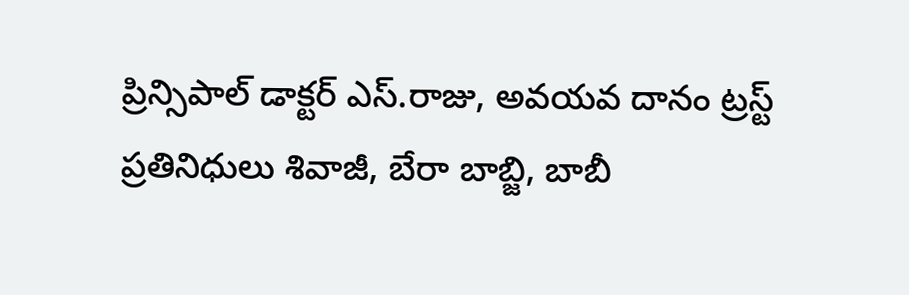ప్రిన్సిపాల్‌ డాక్టర్‌ ఎస్‌.రాజు, అవయవ దానం ట్రస్ట్‌ ప్రతినిధులు శివాజీ, బేరా బాబ్జి, బాబీ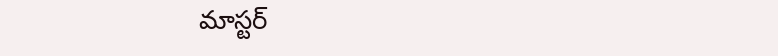మాస్టర్‌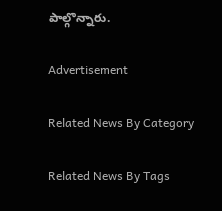పాల్గొన్నారు.

Advertisement

Related News By Category

Related News By Tags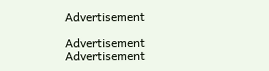Advertisement

Advertisement
Advertisement